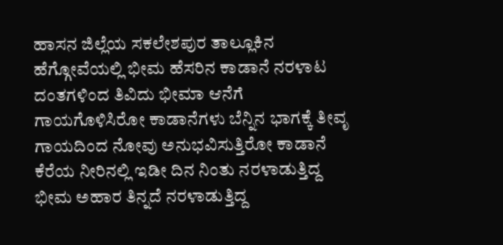ಹಾಸನ ಜಿಲ್ಲೆಯ ಸಕಲೇಶಪುರ ತಾಲ್ಲೂಕಿನ ಹೆಗ್ಗೋವೆಯಲ್ಲಿ ಭೀಮ ಹೆಸರಿನ ಕಾಡಾನೆ ನರಳಾಟ ದಂತಗಳಿಂದ ತಿವಿದು ಭೀಮಾ ಆನೆಗೆ ಗಾಯಗೊಳಿಸಿರೋ ಕಾಡಾನೆಗಳು ಬೆನ್ನಿನ ಭಾಗಕ್ಕೆ ತೀವೃ ಗಾಯದಿಂದ ನೋವು ಅನುಭವಿಸುತ್ತಿರೋ ಕಾಡಾನೆ ಕೆರೆಯ ನೀರಿನಲ್ಲಿ ಇಡೀ ದಿನ ನಿಂತು ನರಳಾಡುತ್ತಿದ್ದ ಭೀಮ ಅಹಾರ ತಿನ್ನದೆ ನರಳಾಡುತ್ತಿದ್ದ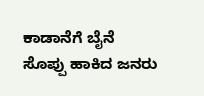ಕಾಡಾನೆಗೆ ಬೈನೆ ಸೊಪ್ಪು ಹಾಕಿದ ಜನರು